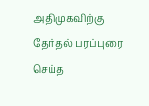அதிமுகவிற்கு தேர்தல் பரப்புரை செய்த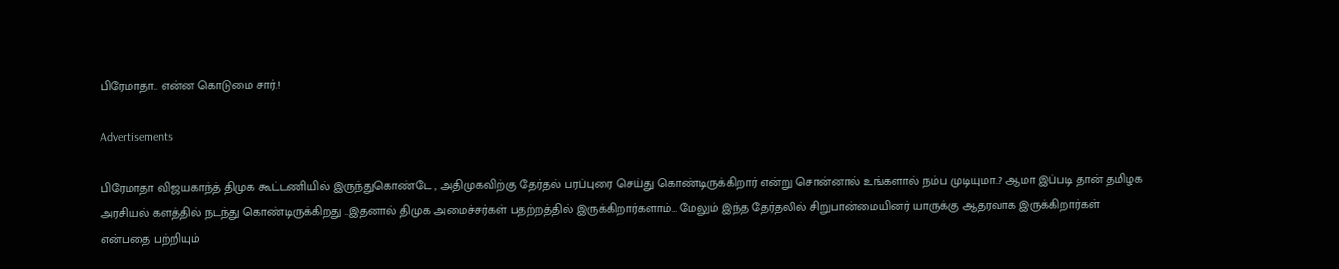பிரேமாதா.. என்ன கொடுமை சார்.!

Advertisements

பிரேமாதா விஜயகாந்த் திமுக கூட்டணியில் இருந்துகொண்டே , அதிமுகவிற்கு தேர்தல் பரப்புரை செய்து கொண்டிருக்கிறார் என்று சொன்னால் உங்களால் நம்ப முடியுமா..? ஆமா இப்படி தான் தமிழக அரசியல் களத்தில் நடந்து கொண்டிருக்கிறது ..இதனால் திமுக அமைச்சர்கள் பதற்றத்தில் இருக்கிறார்களாம்… மேலும் இந்த தேர்தலில் சிறுபான்மையினர் யாருக்கு ஆதரவாக இருக்கிறார்கள் என்பதை பற்றியும்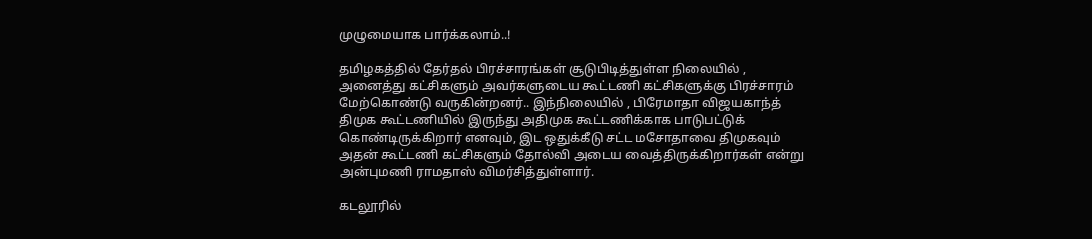முழுமையாக பார்க்கலாம்..!

தமிழகத்தில் தேர்தல் பிரச்சாரங்கள் சூடுபிடித்துள்ள நிலையில் , அனைத்து கட்சிகளும் அவர்களுடைய கூட்டணி கட்சிகளுக்கு பிரச்சாரம் மேற்கொண்டு வருகின்றனர்.. இந்நிலையில் , பிரேமாதா விஜயகாந்த் திமுக கூட்டணியில் இருந்து அதிமுக கூட்டணிக்காக பாடுபட்டுக் கொண்டிருக்கிறார் எனவும், இட ஒதுக்கீடு சட்ட மசோதாவை திமுகவும் அதன் கூட்டணி கட்சிகளும் தோல்வி அடைய வைத்திருக்கிறார்கள் என்று அன்புமணி ராமதாஸ் விமர்சித்துள்ளார்.

கடலூரில்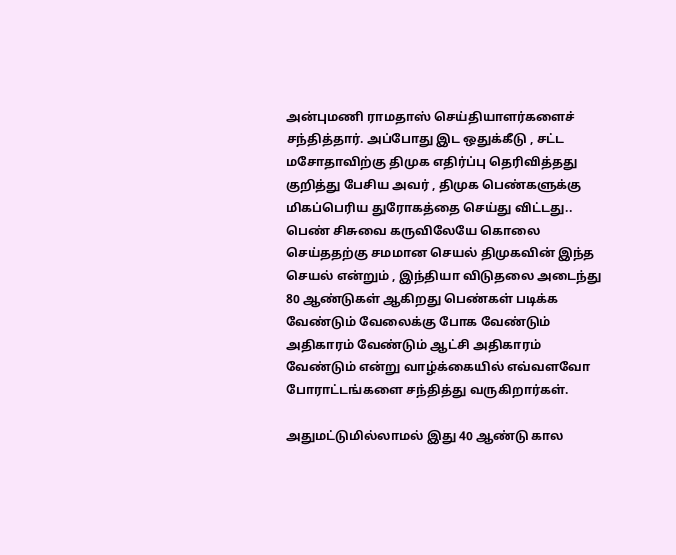அன்புமணி ராமதாஸ் செய்தியாளர்களைச் சந்தித்தார். அப்போது இட ஒதுக்கீடு , சட்ட மசோதாவிற்கு திமுக எதிர்ப்பு தெரிவித்தது குறித்து பேசிய அவர் , திமுக பெண்களுக்கு மிகப்பெரிய துரோகத்தை செய்து விட்டது.. பெண் சிசுவை கருவிலேயே கொலை செய்ததற்கு சமமான செயல் திமுகவின் இந்த செயல் என்றும் , இந்தியா விடுதலை அடைந்து 80 ஆண்டுகள் ஆகிறது பெண்கள் படிக்க வேண்டும் வேலைக்கு போக வேண்டும் அதிகாரம் வேண்டும் ஆட்சி அதிகாரம் வேண்டும் என்று வாழ்க்கையில் எவ்வளவோ போராட்டங்களை சந்தித்து வருகிறார்கள்.

அதுமட்டுமில்லாமல் இது 40 ஆண்டு கால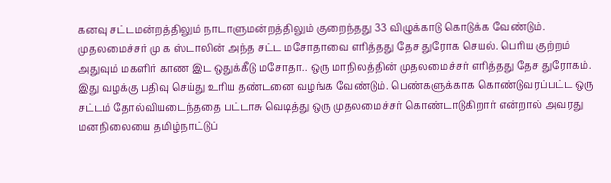கனவு சட்டமன்றத்திலும் நாடாளுமன்றத்திலும் குறைந்தது 33 விழுக்காடு கொடுக்க வேண்டும். முதலமைச்சர் மு க ஸ்டாலின் அந்த சட்ட மசோதாவை எரித்தது தேச துரோக செயல். பெரிய குற்றம் அதுவும் மகளிர் காண இட ஒதுக்கீடு மசோதா.. ஒரு மாநிலத்தின் முதலமைச்சர் எரித்தது தேச துரோகம். இது வழக்கு பதிவு செய்து உரிய தண்டனை வழங்க வேண்டும். பெண்களுக்காக கொண்டுவரப்பட்ட ஒரு சட்டம் தோல்வியடைந்ததை பட்டாசு வெடித்து ஒரு முதலமைச்சர் கொண்டாடுகிறார் என்றால் அவரது மனநிலையை தமிழ்நாட்டுப்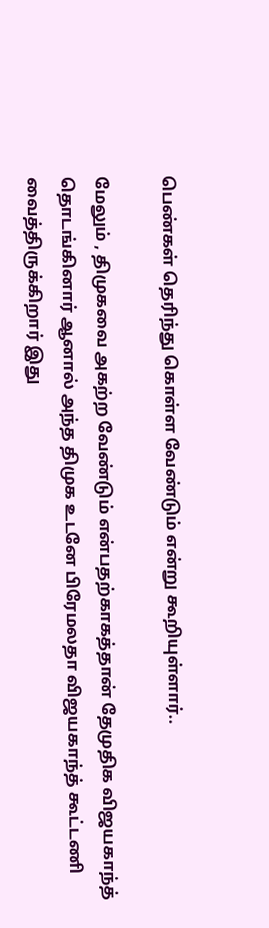பெண்கள் தெரிந்து கொள்ள வேண்டும் என்று கூறியுள்ளார்..

மேலும் , திமுகவை அகற்ற வேண்டும் என்பதற்காகத்தான் தேமுதிக விஜயகாந்த் தொடங்கினார் ஆனால் அந்த திமுக உடனே பிரேமலதா விஜயகாந்த் கூட்டணி வைத்திருக்கிறார் இது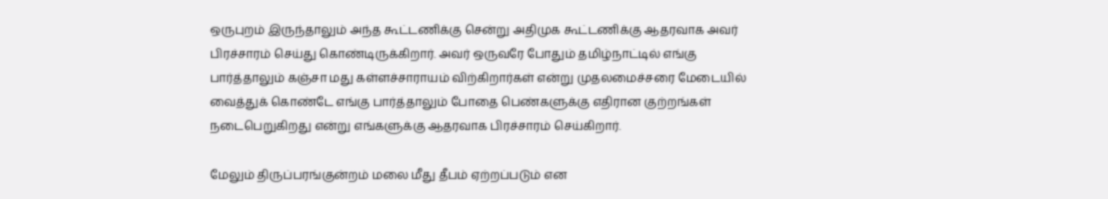ஒருபுறம் இருந்தாலும் அந்த கூட்டணிக்கு சென்று அதிமுக கூட்டணிக்கு ஆதரவாக அவர் பிரச்சாரம் செய்து கொண்டிருக்கிறார். அவர் ஒருவரே போதும் தமிழ்நாட்டில் எங்கு பார்த்தாலும் கஞ்சா மது கள்ளச்சாராயம் விற்கிறார்கள் என்று முதலமைச்சரை மேடையில் வைத்துக் கொண்டே எங்கு பார்த்தாலும் போதை பெண்களுக்கு எதிரான குற்றங்கள் நடைபெறுகிறது என்று எங்களுக்கு ஆதரவாக பிரச்சாரம் செய்கிறார்.

மேலும் திருப்பரங்குன்றம் மலை மீது தீபம் ஏற்றப்படும் என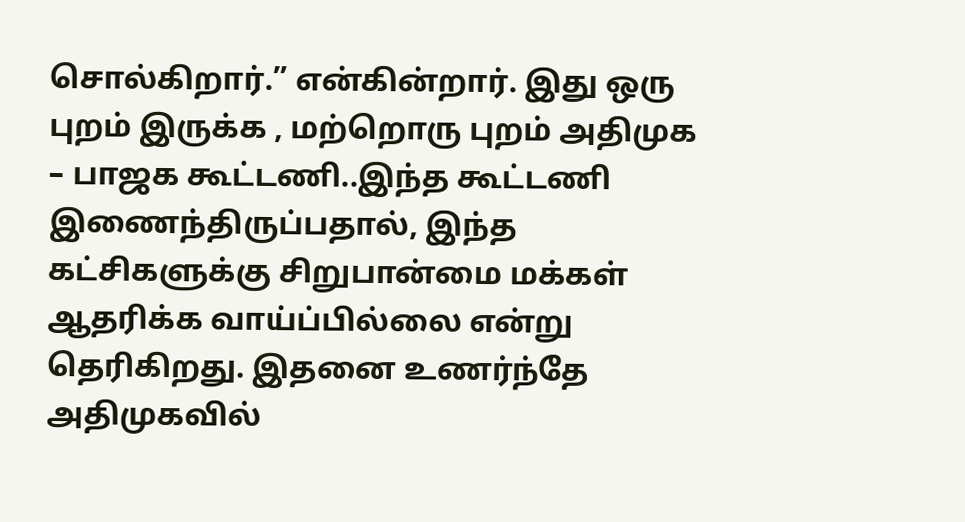சொல்கிறார்.” என்கின்றார். இது ஒரு புறம் இருக்க , மற்றொரு புறம் அதிமுக – பாஜக கூட்டணி..இந்த கூட்டணி இணைந்திருப்பதால், இந்த கட்சிகளுக்கு சிறுபான்மை மக்கள் ஆதரிக்க வாய்ப்பில்லை என்று தெரிகிறது. இதனை உணர்ந்தே அதிமுகவில்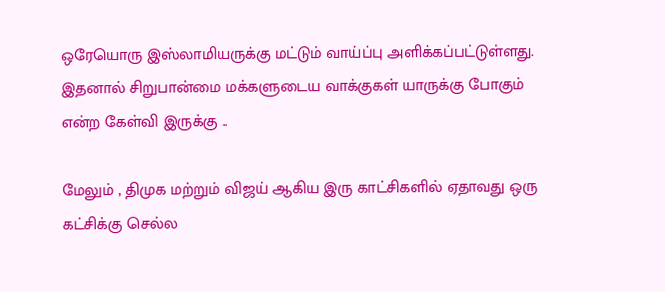ஒரேயொரு இஸ்லாமியருக்கு மட்டும் வாய்ப்பு அளிக்கப்பட்டுள்ளது. இதனால் சிறுபான்மை மக்களுடைய வாக்குகள் யாருக்கு போகும் என்ற கேள்வி இருக்கு ..

மேலும் , திமுக மற்றும் விஜய் ஆகிய இரு காட்சிகளில் ஏதாவது ஒரு கட்சிக்கு செல்ல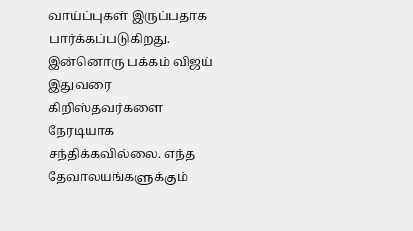வாய்ப்புகள் இருப்பதாக பார்க்கப்படுகிறது. இன்னொரு பக்கம் விஜய் இதுவரை கிறிஸ்தவர்களை நேரடியாக சந்திக்கவில்லை. எந்த தேவாலயங்களுக்கும்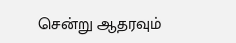சென்று ஆதரவும்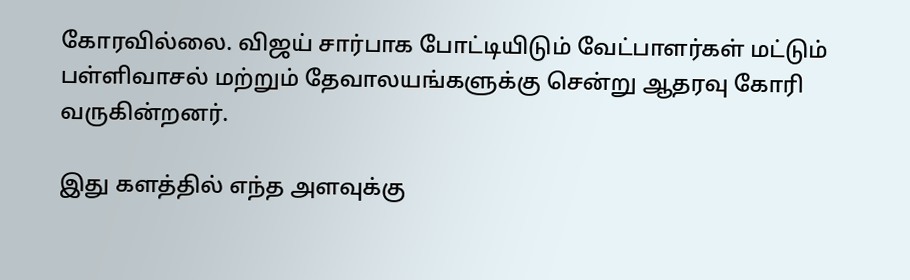கோரவில்லை. விஜய் சார்பாக போட்டியிடும் வேட்பாளர்கள் மட்டும் பள்ளிவாசல் மற்றும் தேவாலயங்களுக்கு சென்று ஆதரவு கோரி வருகின்றனர்.

இது களத்தில் எந்த அளவுக்கு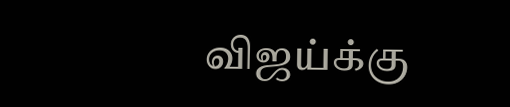விஜய்க்கு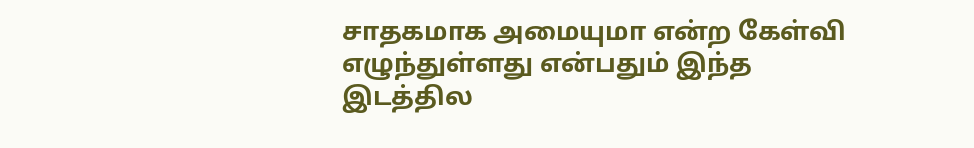சாதகமாக அமையுமா என்ற கேள்வி எழுந்துள்ளது என்பதும் இந்த இடத்தில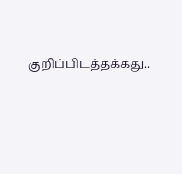குறிப்பிடத்தக்கது..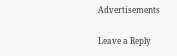Advertisements

Leave a Reply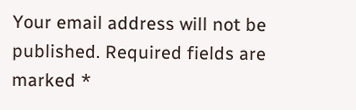Your email address will not be published. Required fields are marked *